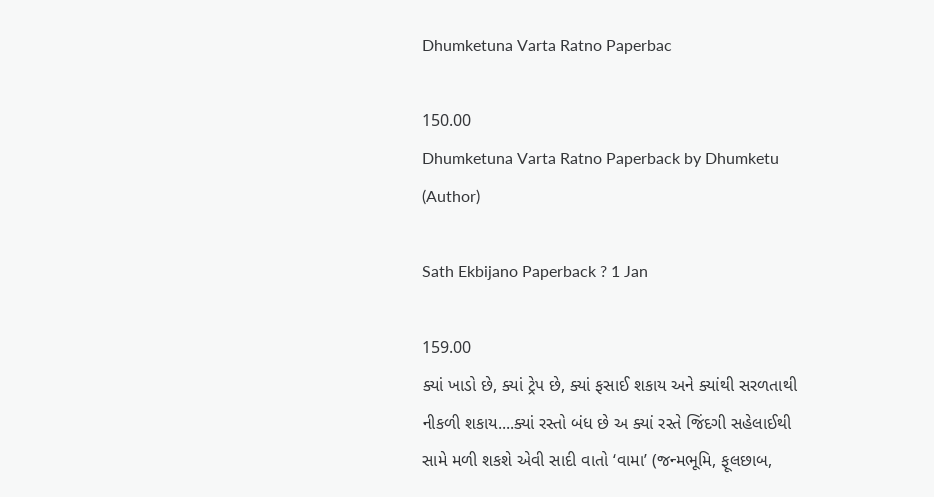Dhumketuna Varta Ratno Paperbac

150.00
Dhumketuna Varta Ratno Paperback by Dhumketu (Author)

Sath Ekbijano Paperback ? 1 Jan

159.00
ક્યાં ખાડો છે, ક્યાં ટ્રેપ છે, ક્યાં ફસાઈ શકાય અને ક્યાંથી સરળતાથી નીકળી શકાય....ક્યાં રસ્તો બંધ છે અ ક્યાં રસ્તે જિંદગી સહેલાઈથી સામે મળી શકશે એવી સાદી વાતો ‘વામા’ (જન્મભૂમિ, ફૂલછાબ,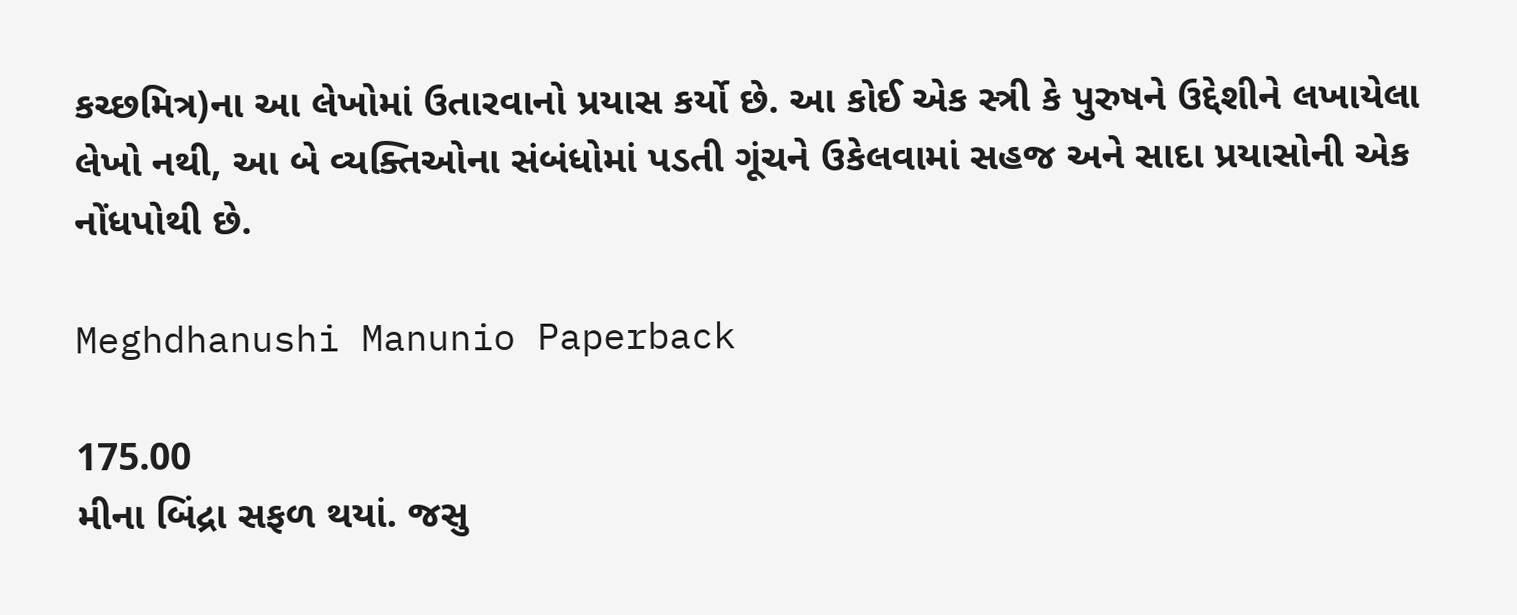કચ્છમિત્ર)ના આ લેખોમાં ઉતારવાનો પ્રયાસ કર્યો છે. આ કોઈ એક સ્ત્રી કે પુરુષને ઉદ્દેશીને લખાયેલા લેખો નથી, આ બે વ્યક્તિઓના સંબંધોમાં પડતી ગૂંચને ઉકેલવામાં સહજ અને સાદા પ્રયાસોની એક નોંધપોથી છે.

Meghdhanushi Manunio Paperback

175.00
મીના બિંદ્રા સફળ થયાં. જસુ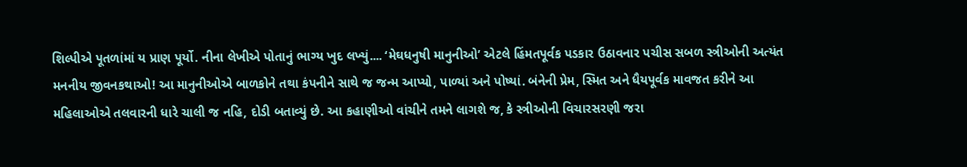શિલ્પીએ પૂતળાંમાં ય પ્રાણ પૂર્યો. નીના લેખીએ પોતાનું ભાગ્ય ખુદ લખ્યું.... ‘મેઘધનુષી માનુનીઓ’ એટલે હિંમતપૂર્વક પડકાર ઉઠાવનાર પચીસ સબળ સ્ત્રીઓની અત્યંત મનનીય જીવનકથાઓ! આ માનુનીઓએ બાળકોને તથા કંપનીને સાથે જ જન્મ આપ્યો, પાળ્યાં અને પોષ્યાં. બંનેની પ્રેમ, સ્મિત અને ધૈયપૂર્વક માવજત કરીને આ મહિલાઓએ તલવારની ધારે ચાલી જ નહિ, દોડી બતાવ્યું છે. આ કહાણીઓ વાંચીને તમને લાગશે જ, કે સ્ત્રીઓની વિચારસરણી જરા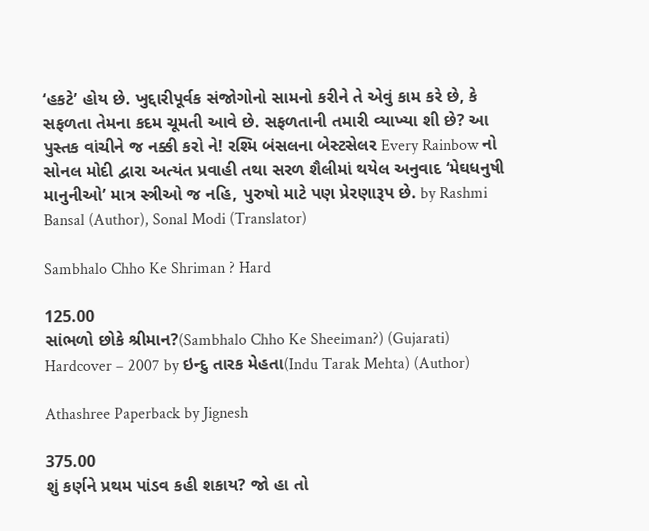‘હકટે’ હોય છે. ખુદ્દારીપૂર્વક સંજોગોનો સામનો કરીને તે એવું કામ કરે છે, કે સફળતા તેમના કદમ ચૂમતી આવે છે. સફળતાની તમારી વ્યાખ્યા શી છે? આ પુસ્તક વાંચીને જ નક્કી કરો ને! રશ્મિ બંસલના બેસ્ટસેલર Every Rainbow નો સોનલ મોદી દ્વારા અત્યંત પ્રવાહી તથા સરળ શૈલીમાં થયેલ અનુવાદ ‘મેઘધનુષી માનુનીઓ’ માત્ર સ્ત્રીઓ જ નહિ, પુરુષો માટે પણ પ્રેરણારૂપ છે. by Rashmi Bansal (Author), Sonal Modi (Translator)

Sambhalo Chho Ke Shriman ? Hard

125.00
સાંભળો છોકે શ્રીમાન?(Sambhalo Chho Ke Sheeiman?) (Gujarati) Hardcover – 2007 by ઇન્દુ તારક મેહતા(Indu Tarak Mehta) (Author)

Athashree Paperback by Jignesh

375.00
શું કર્ણને પ્રથમ પાંડવ કહી શકાય? જો હા તો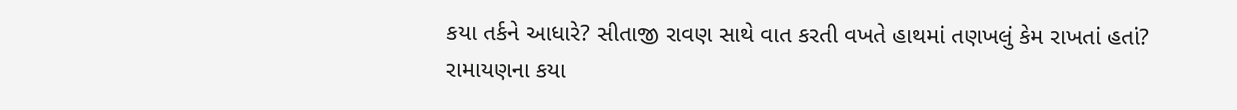કયા તર્કને આધારે? સીતાજી રાવણ સાથે વાત કરતી વખતે હાથમાં તણખલું કેમ રાખતાં હતાં? રામાયણના કયા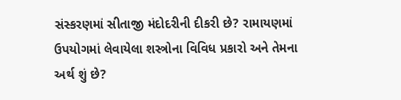સંસ્કરણમાં સીતાજી મંદોદરીની દીકરી છે? રામાયણમાં ઉપયોગમાં લેવાયેલા શસ્ત્રોના વિવિધ પ્રકારો અને તેમના અર્થ શું છે?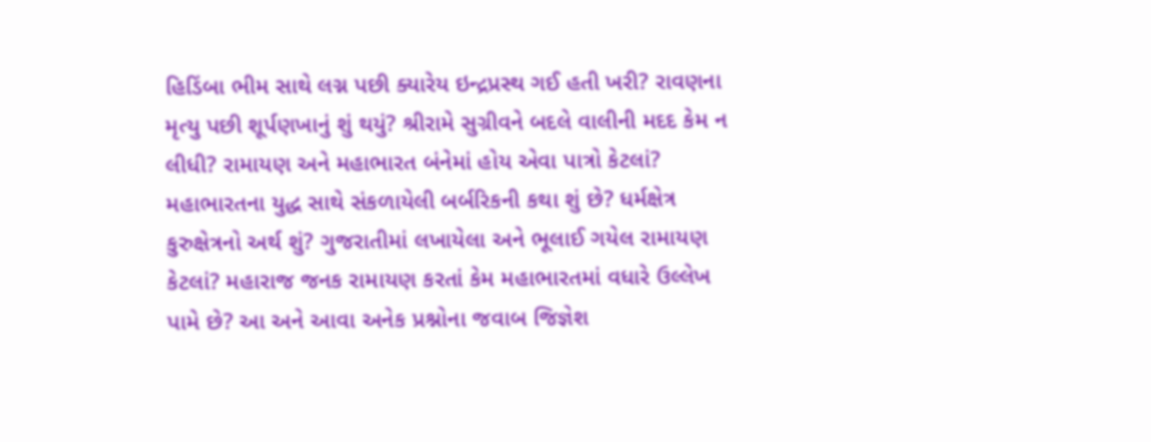હિડિંબા ભીમ સાથે લગ્ન પછી ક્યારેય ઇન્દ્રપ્રસ્થ ગઈ હતી ખરી? રાવણના મૃત્યુ પછી શૂર્પણખાનું શું થયું? શ્રીરામે સુગ્રીવને બદલે વાલીની મદદ કેમ ન લીધી? રામાયણ અને મહાભારત બંનેમાં હોય એવા પાત્રો કેટલાં? મહાભારતના યુદ્ધ સાથે સંકળાયેલી બર્બરિકની કથા શું છે? ધર્મક્ષેત્ર કુરુક્ષેત્રનો અર્થ શું? ગુજરાતીમાં લખાયેલા અને ભૂલાઈ ગયેલ રામાયણ કેટલાં? મહારાજ જનક રામાયણ કરતાં કેમ મહાભારતમાં વધારે ઉલ્લેખ પામે છે? આ અને આવા અનેક પ્રશ્નોના જવાબ જિજ્ઞેશ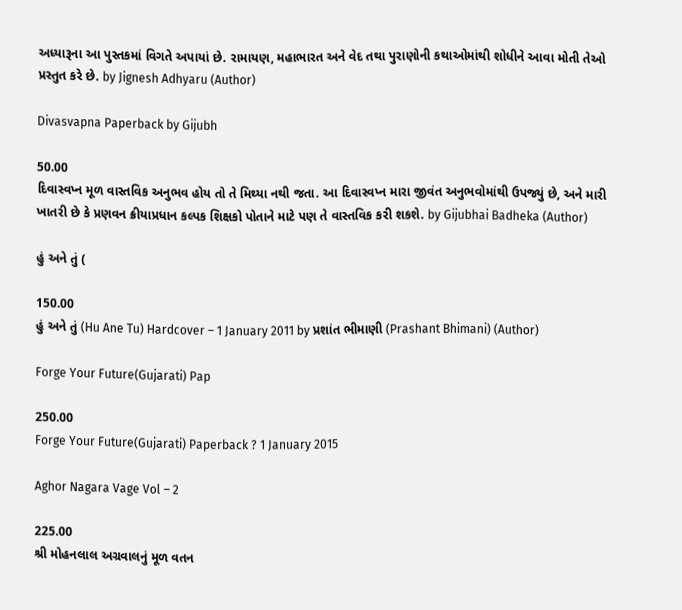અધ્યારૂના આ પુસ્તકમાં વિગતે અપાયાં છે. રામાયણ, મહાભારત અને વેદ તથા પુરાણોની કથાઓમાંથી શોધીને આવા મોતી તેઓ પ્રસ્તુત કરે છે. by Jignesh Adhyaru (Author)

Divasvapna Paperback by Gijubh

50.00
દિવાસ્વપ્ન મૂળ વાસ્તવિક અનુભવ હોય તો તે મિથ્યા નથી જતા. આ દિવાસ્વપ્ન મારા જીવંત અનુભવોમાંથી ઉપજ્યું છે, અને મારી ખાતરી છે કે પ્રણવન ક્રીયાપ્રધાન કલ્પક શિક્ષકો પોતાને માટે પણ તે વાસ્તવિક કરી શકશે. by Gijubhai Badheka (Author)

હું અને તું (

150.00
હું અને તું (Hu Ane Tu) Hardcover – 1 January 2011 by પ્રશાંત ભીમાણી (Prashant Bhimani) (Author)

Forge Your Future(Gujarati) Pap

250.00
Forge Your Future(Gujarati) Paperback ? 1 January 2015

Aghor Nagara Vage Vol – 2

225.00
શ્રી મોહનલાલ અગ્રવાલનું મૂળ વતન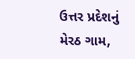ઉત્તર પ્રદેશનું મેરઠ ગામ,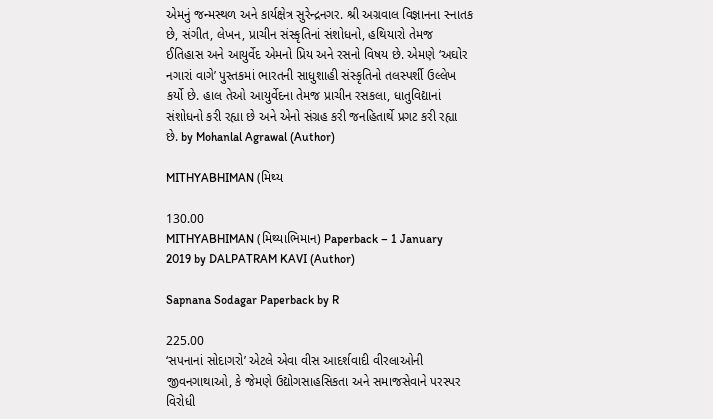એમનું જન્મસ્થળ અને કાર્યક્ષેત્ર સુરેન્દ્રનગર. શ્રી અગ્રવાલ વિજ્ઞાનના સ્નાતક છે, સંગીત, લેખન, પ્રાચીન સંસ્કૃતિનાં સંશોધનો, હથિયારો તેમજ ઈતિહાસ અને આયુર્વેદ એમનો પ્રિય અને રસનો વિષય છે. એમણે ‘અઘોર નગારાં વાગે’ પુસ્તકમાં ભારતની સાધુશાહી સંસ્કૃતિનો તલસ્પર્શી ઉલ્લેખ કર્યો છે. હાલ તેઓ આયુર્વેદના તેમજ પ્રાચીન રસકલા, ધાતુવિદ્યાનાં સંશોધનો કરી રહ્યા છે અને એનો સંગ્રહ કરી જનહિતાર્થે પ્રગટ કરી રહ્યા છે. by Mohanlal Agrawal (Author)

MITHYABHIMAN (મિથ્ય

130.00
MITHYABHIMAN (મિથ્યાભિમાન) Paperback – 1 January 2019 by DALPATRAM KAVI (Author)

Sapnana Sodagar Paperback by R

225.00
‘સપનાનાં સોદાગરો’ એટલે એવા વીસ આદર્શવાદી વીરલાઓની જીવનગાથાઓ, કે જેમણે ઉદ્યોગસાહસિકતા અને સમાજસેવાને પરસ્પર વિરોધી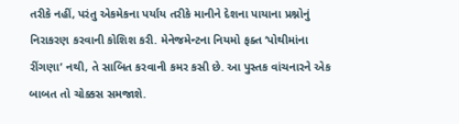તરીકે નહીં, પરંતુ એકમેકના પર્યાય તરીકે માનીને દેશના પાયાના પ્રશ્નોનું નિરાકરણ કરવાની કોશિશ કરી. મેનેજમેન્ટના નિયમો ફક્ત ‘પોથીમાંના રીંગણા’ નથી, તે સાબિત કરવાની કમર કસી છે. આ પુસ્તક વાંચનારને એક બાબત તો ચોક્કસ સમજાશે.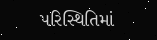પરિસ્થિતિમાં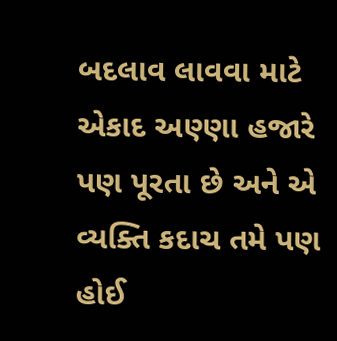બદલાવ લાવવા માટે એકાદ અણ્ણા હજારે પણ પૂરતા છે અને એ વ્યક્તિ કદાચ તમે પણ હોઈ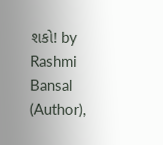શકો! by Rashmi Bansal (Author),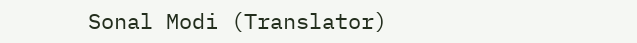Sonal Modi (Translator)